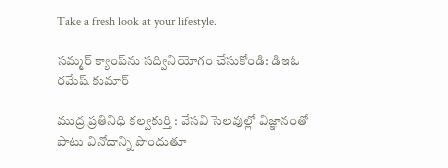Take a fresh look at your lifestyle.

సమ్మర్‌ క్యాంప్‌ను సద్వినియోగం చేసుకోండి: డిఇఓ రమేష్ కుమార్

ముద్ర ప్రతినిధి కల్వకుర్తి : వేసవి సెలవుల్లో విజ్ఞానంతో పాటు వినోదాన్ని పొందుతూ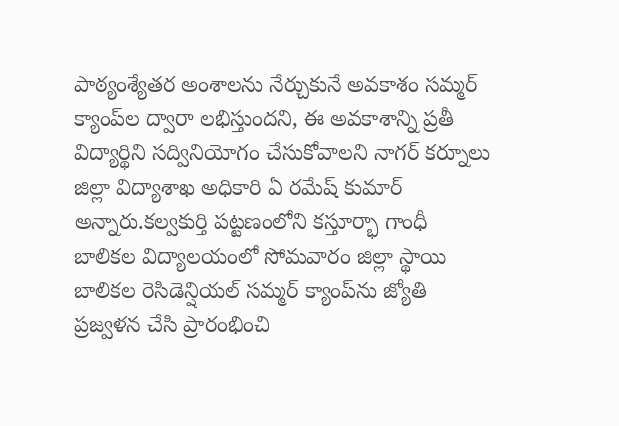పాఠ్యంశ్యేతర అంశాలను నేర్చుకునే అవకాశం సమ్మర్‌ క్యాంప్‌ల ద్వారా లభిస్తుందని, ఈ అవకాశాన్ని ప్రతీ విద్యార్థిని సద్వినియోగం చేసుకోవాలని నాగర్ కర్నూలు జిల్లా విద్యాశాఖ అధికారి ఏ రమేష్ కుమార్ అన్నారు.కల్వకుర్తి పట్టణంలోని కస్తూర్భా గాంధీ బాలికల విద్యాలయంలో సోమవారం జిల్లా స్థాయి బాలికల రెసిడెన్షియల్ సమ్మర్‌ క్యాంప్‌ను జ్యోతి ప్రజ్వళన చేసి ప్రారంభించి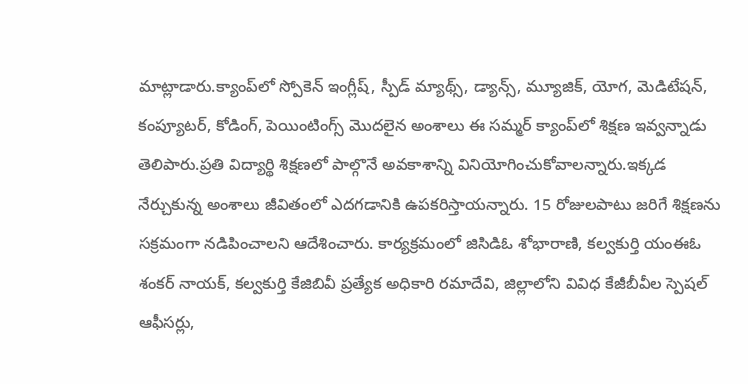మాట్లాడారు.క్యాంప్‌లో స్పోకెన్‌ ఇంగ్లీష్‌, స్పీడ్‌ మ్యాథ్స్, డ్యాన్స్‌, మ్యూజిక్‌, యోగ, మెడిటేషన్‌, కంప్యూటర్‌, కోడింగ్‌, పెయింటింగ్స్‌ మొదలైన అంశాలు ఈ సమ్మర్‌ క్యాంప్‌లో శిక్షణ ఇవ్వన్నాడు తెలిపారు.ప్రతి విద్యార్థి శిక్షణలో పాల్గొనే అవకాశాన్ని వినియోగించుకోవాలన్నారు.ఇక్కడ నేర్చుకున్న అంశాలు జీవితంలో ఎదగడానికి ఉపకరిస్తాయన్నారు. 15 రోజులపాటు జరిగే శిక్షణను సక్రమంగా నడిపించాలని ఆదేశించారు. కార్యక్రమంలో జిసిడిఓ శోభారాణి, కల్వకుర్తి యంఈఓ శంకర్ నాయక్, కల్వకుర్తి కేజిబివీ ప్రత్యేక అధికారి రమాదేవి, జిల్లాలోని వివిధ కేజీబీవీల స్పెషల్‌ ఆఫీసర్లు,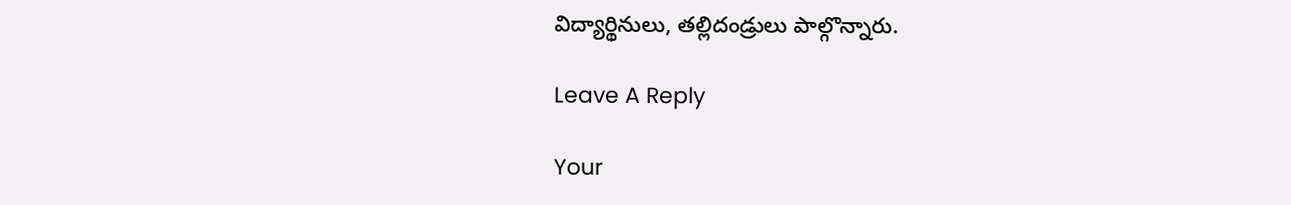విద్యార్థినులు, తల్లిదండ్రులు పాల్గొన్నారు.

Leave A Reply

Your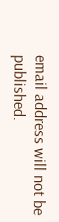email address will not be published.